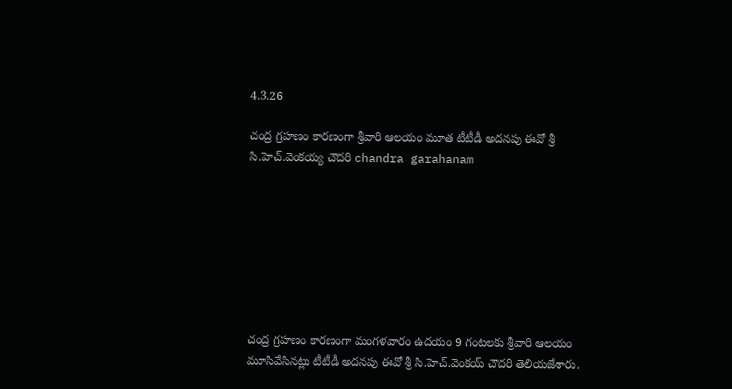4.3.26

చంద్ర గ్రహణం కారణంగా శ్రీవారి ఆలయం మూత టీటీడీ అదనపు ఈవో శ్రీ సి.హెచ్.వెంకయ్య చౌదరి chandra garahanam








చంద్ర గ్రహణం కారణంగా మంగళవారం ఉదయం 9 గంటలకు శ్రీవారి ఆలయం మూసివేసినట్లు టీటీడీ అదనపు ఈవో శ్రీ సి.హెచ్.వెంకయ్ చౌదరి తెలియజేశారు.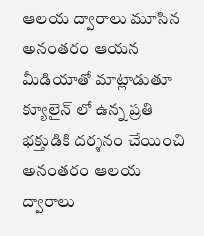ఆలయ ద్వారాలు మూసిన అనంతరం ఆయన మీడియాతో మాట్లాడుతూ క్యూలైన్ లో ఉన్న ప్రతి భక్తుడికి దర్శనం చేయించి అనంతరం ఆలయ ద్వారాలు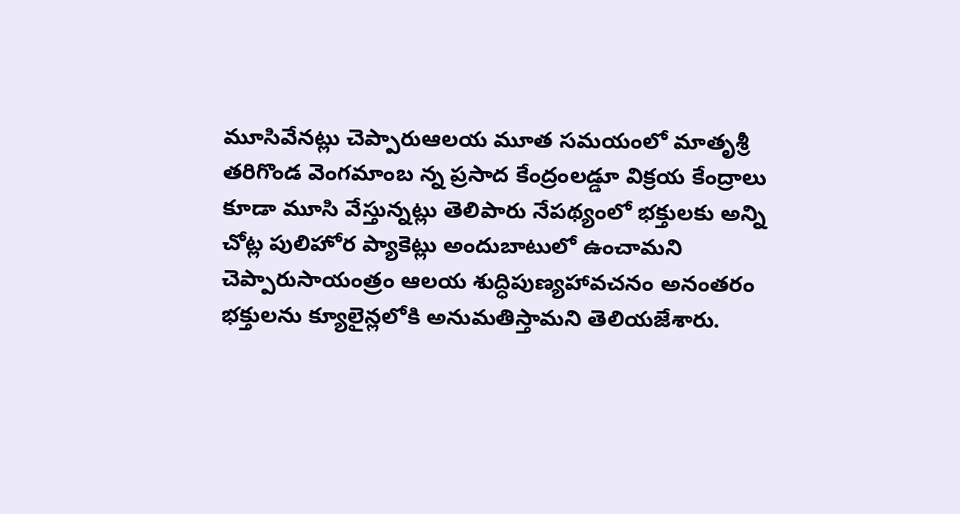మూసివేనట్లు చెప్పారుఆలయ మూత సమయంలో మాతృశ్రీ తరిగొండ వెంగమాంబ న్న ప్రసాద కేంద్రంలడ్డూ విక్రయ కేంద్రాలు కూడా మూసి వేస్తున్నట్లు తెలిపారు నేపథ్యంలో భక్తులకు అన్ని చోట్ల పులిహోర ప్యాకెట్లు అందుబాటులో ఉంచామని చెప్పారుసాయంత్రం ఆలయ శుద్ధిపుణ్యహావచనం అనంతరం భక్తులను క్యూలైన్లలోకి అనుమతిస్తామని తెలియజేశారు.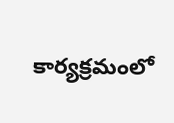కార్యక్రమంలో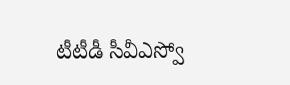టీటీడీ సీవీఎస్వో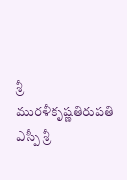శ్రీ మురళీకృష్ణతిరుపతి ఎస్పీ శ్రీ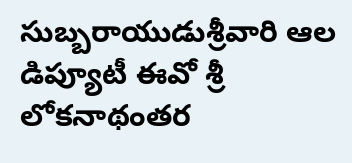సుబ్బరాయుడుశ్రీవారి ఆల డిప్యూటీ ఈవో శ్రీ లోకనాథంతర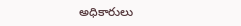అధికారులు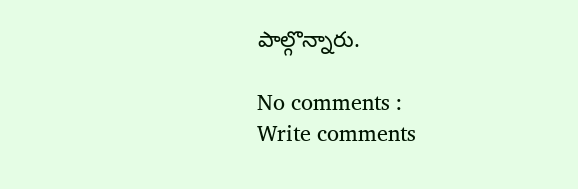పాల్గొన్నారు.

No comments :
Write comments